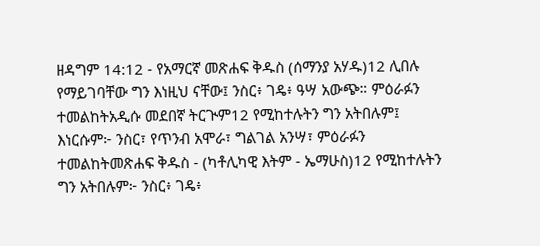ዘዳግም 14:12 - የአማርኛ መጽሐፍ ቅዱስ (ሰማንያ አሃዱ)12 ሊበሉ የማይገባቸው ግን እነዚህ ናቸው፤ ንስር፥ ገዴ፥ ዓሣ አውጭ። ምዕራፉን ተመልከትአዲሱ መደበኛ ትርጒም12 የሚከተሉትን ግን አትበሉም፤ እነርሱም፦ ንስር፣ የጥንብ አሞራ፣ ግልገል አንሣ፣ ምዕራፉን ተመልከትመጽሐፍ ቅዱስ - (ካቶሊካዊ እትም - ኤማሁስ)12 የሚከተሉትን ግን አትበሉም፦ ንስር፥ ገዴ፥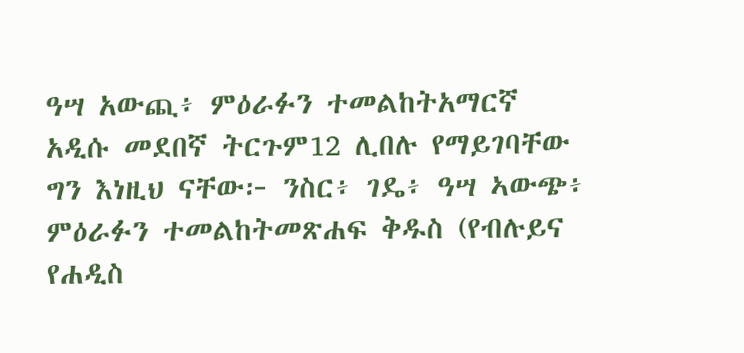ዓሣ አውጪ፥ ምዕራፉን ተመልከትአማርኛ አዲሱ መደበኛ ትርጉም12 ሊበሉ የማይገባቸው ግን እነዚህ ናቸው፦ ንስር፥ ገዴ፥ ዓሣ ኣውጭ፥ ምዕራፉን ተመልከትመጽሐፍ ቅዱስ (የብሉይና የሐዲስ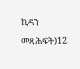ኪዳን መጻሕፍት)12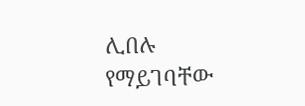ሊበሉ የማይገባቸው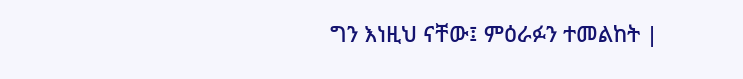ግን እነዚህ ናቸው፤ ምዕራፉን ተመልከት |